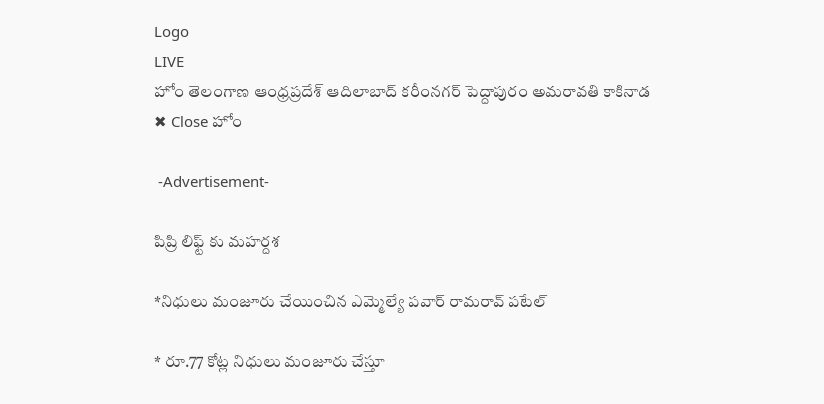Logo
LIVE
హోం తెలంగాణ ఆంధ్రప్రదేశ్ ఆదిలాబాద్ కరీంనగర్ పెద్దాపురం అమరావతి కాకినాడ
✖ Close హోం

 -Advertisement-

పిప్రి లిఫ్ట్ కు మహర్దశ

*నిధులు మంజూరు చేయించిన ఎమ్మెల్యే పవార్ రామరావ్ పటేల్

* రూ.77 కోట్ల నిధులు మంజూరు చేస్తూ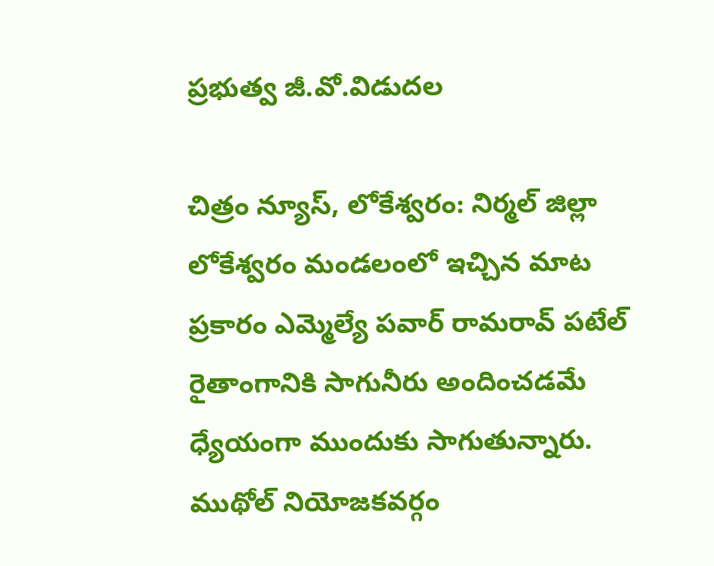ప్రభుత్వ జీ.వో.విడుదల

చిత్రం న్యూస్, లోకేశ్వరం: నిర్మల్ జిల్లా లోకేశ్వరం మండలంలో ఇచ్చిన మాట ప్రకారం ఎమ్మెల్యే పవార్ రామరావ్ పటేల్ రైతాంగానికి సాగునీరు అందించడమే ధ్యేయంగా ముందుకు సాగుతున్నారు. ముథోల్ నియోజకవర్గం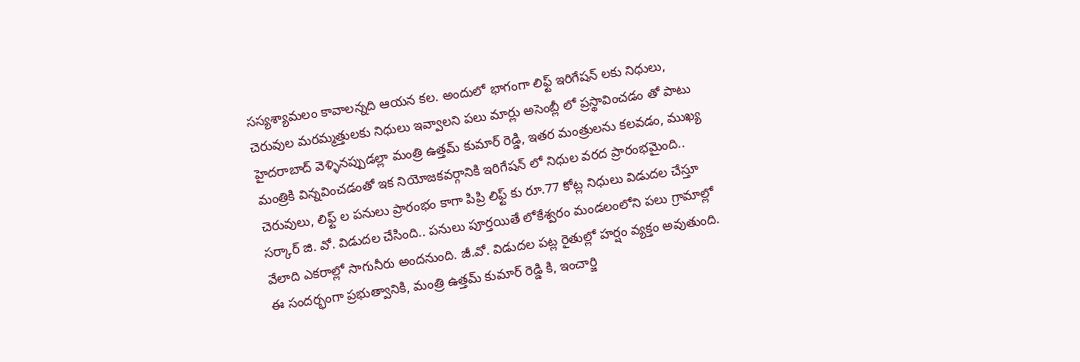సస్యశ్యామలం కావాలన్నది ఆయన కల. అందులో భాగంగా లిఫ్ట్ ఇరిగేషన్ లకు నిధులు, చెరువుల మరమ్మత్తులకు నిధులు ఇవ్వాలని పలు మార్లు అసెంబ్లీ లో ప్రస్థావించడం తో పాటు హైదరాబాద్ వెళ్ళినప్పుడల్లా మంత్రి ఉత్తమ్ కుమార్ రెడ్డి, ఇతర మంత్రులను కలవడం, ముఖ్య మంత్రికి విన్నవించడంతో ఇక నియోజకవర్గానికి ఇరిగేషన్ లో నిధుల వరద ప్రారంభమైంది.. చెరువులు, లిఫ్ట్ ల పనులు ప్రారంభం కాగా పిప్రి లిఫ్ట్ కు రూ.77 కోట్ల నిధులు విడుదల చేస్తూ సర్కార్ జి. వో. విడుదల చేసింది.. పనులు పూర్తయితే లోకేశ్వరం మండలంలోని పలు గ్రామాల్లో వేలాది ఎకరాల్లో సాగునీరు అందనుంది. జీ.వో. విడుదల పట్ల రైతుల్లో హర్షం వ్యక్తం అవుతుంది. ఈ సందర్భంగా ప్రభుత్వానికి, మంత్రి ఉత్తమ్ కుమార్ రెడ్డి కి, ఇంచార్జి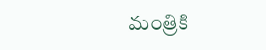మంత్రికి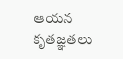ఆయన కృతజ్ఞతలు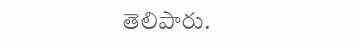తెలిపారు.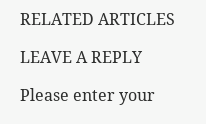RELATED ARTICLES

LEAVE A REPLY

Please enter your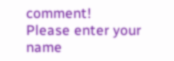comment!
Please enter your name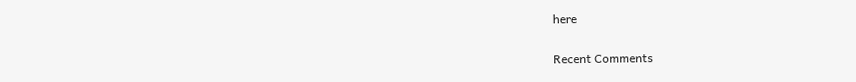here

Recent Comments